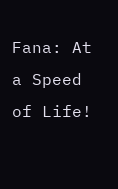Fana: At a Speed of Life!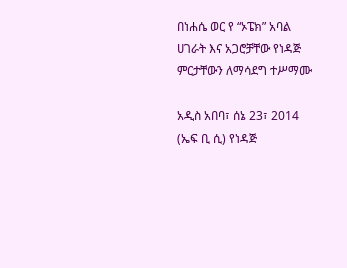በነሐሴ ወር የ “ኦፔክ” አባል ሀገራት እና አጋሮቻቸው የነዳጅ ምርታቸውን ለማሳደግ ተሥማሙ

አዲስ አበባ፣ ሰኔ 23፣ 2014 (ኤፍ ቢ ሲ) የነዳጅ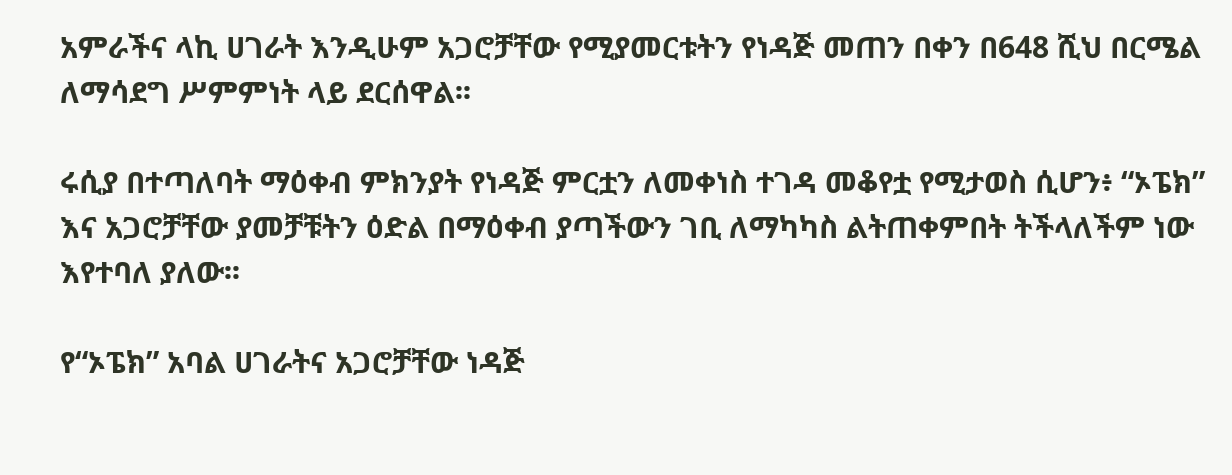አምራችና ላኪ ሀገራት እንዲሁም አጋሮቻቸው የሚያመርቱትን የነዳጅ መጠን በቀን በ648 ሺህ በርሜል ለማሳደግ ሥምምነት ላይ ደርሰዋል፡፡

ሩሲያ በተጣለባት ማዕቀብ ምክንያት የነዳጅ ምርቷን ለመቀነስ ተገዳ መቆየቷ የሚታወስ ሲሆን፥ “ኦፔክ” እና አጋሮቻቸው ያመቻቹትን ዕድል በማዕቀብ ያጣችውን ገቢ ለማካካስ ልትጠቀምበት ትችላለችም ነው እየተባለ ያለው፡፡

የ“ኦፔክ” አባል ሀገራትና አጋሮቻቸው ነዳጅ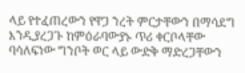ላይ የተፈጠረውን የዋጋ ንረት ምርታቸውን በማሳደግ እንዲያረጋጉ ከምዕራባውያኑ ጥሪ ቀርቦላቸው ባሳለፍነው ግንቦት ወር ላይ ውድቅ ማድረጋቸውን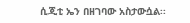ሲጂቲ ኤን በዘገባው አስታውሷል፡፡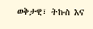ወቅታዊ፣ ትኩስ እና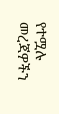የተሟሉ መረጃዎችን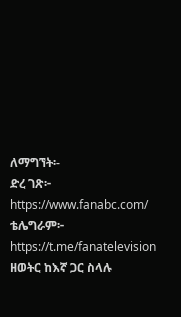ለማግኘት፡-
ድረ ገጽ፦ https://www.fanabc.com/
ቴሌግራም፦ https://t.me/fanatelevision
ዘወትር ከእኛ ጋር ስላሉ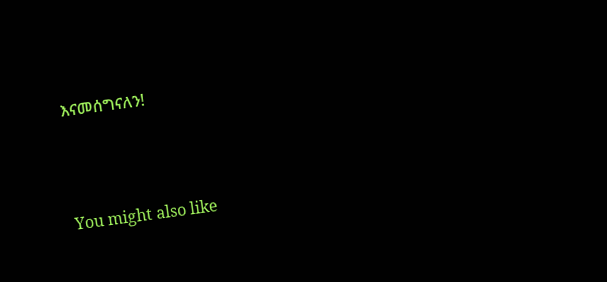እናመሰግናለን!





You might also like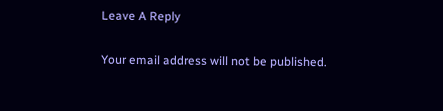Leave A Reply

Your email address will not be published.